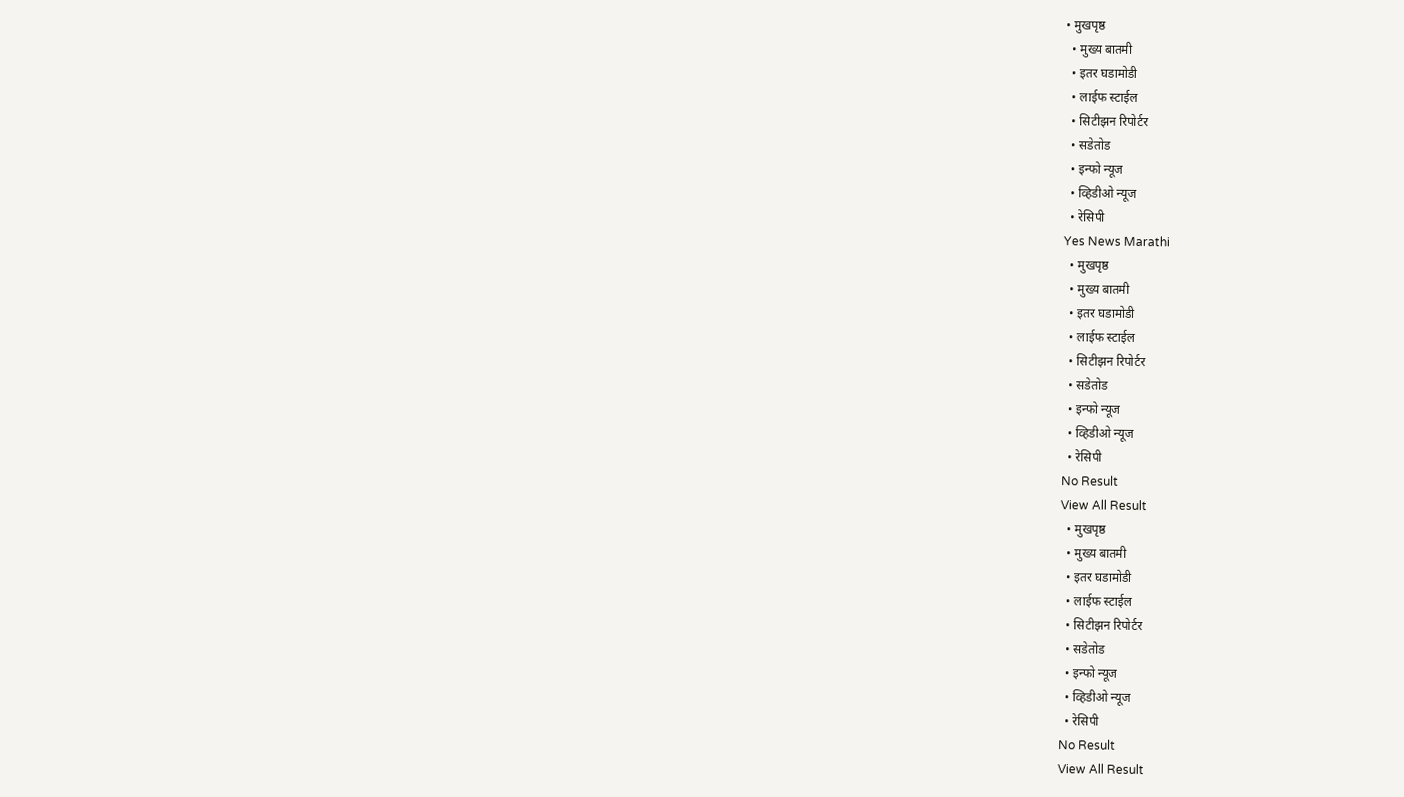• मुखपृष्ठ
  • मुख्य बातमी
  • इतर घडामोडी
  • लाईफ स्टाईल
  • सिटीझन रिपोर्टर
  • सडेतोड
  • इन्फो न्यूज
  • व्हिडीओ न्यूज
  • रेसिपी
Yes News Marathi
  • मुखपृष्ठ
  • मुख्य बातमी
  • इतर घडामोडी
  • लाईफ स्टाईल
  • सिटीझन रिपोर्टर
  • सडेतोड
  • इन्फो न्यूज
  • व्हिडीओ न्यूज
  • रेसिपी
No Result
View All Result
  • मुखपृष्ठ
  • मुख्य बातमी
  • इतर घडामोडी
  • लाईफ स्टाईल
  • सिटीझन रिपोर्टर
  • सडेतोड
  • इन्फो न्यूज
  • व्हिडीओ न्यूज
  • रेसिपी
No Result
View All Result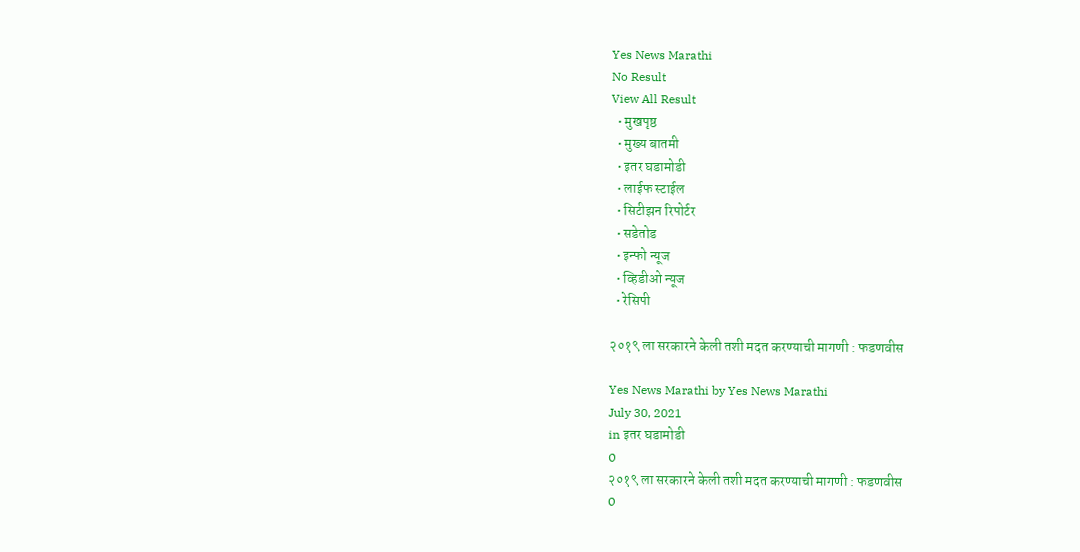Yes News Marathi
No Result
View All Result
  • मुखपृष्ठ
  • मुख्य बातमी
  • इतर घडामोडी
  • लाईफ स्टाईल
  • सिटीझन रिपोर्टर
  • सडेतोड
  • इन्फो न्यूज
  • व्हिडीओ न्यूज
  • रेसिपी

२०१९ ला सरकारने केली तशी मदत करण्याची मागणी : फडणवीस

Yes News Marathi by Yes News Marathi
July 30, 2021
in इतर घडामोडी
0
२०१९ ला सरकारने केली तशी मदत करण्याची मागणी : फडणवीस
0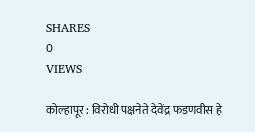SHARES
0
VIEWS

कोल्हापूर : विरोधी पक्षनेते देवेंद्र फडणवीस हे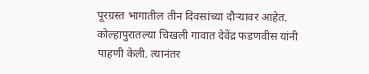पूरग्रस्त भागातील तीन दिवसांच्या दौऱ्यावर आहेत. कोल्हापुरातल्या चिखली गावात देवेंद्र फडणवीस यांनी पाहणी केली. त्यानंतर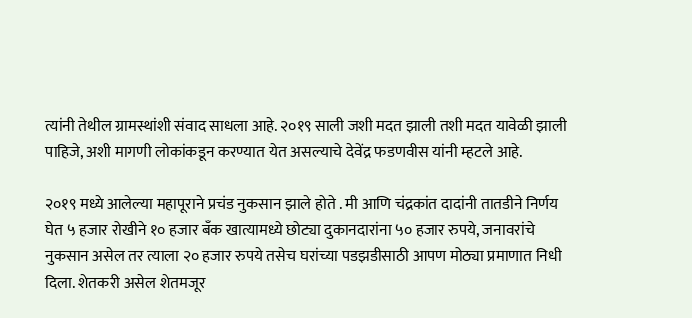त्यांनी तेथील ग्रामस्थांशी संवाद साधला आहे. २०१९ साली जशी मदत झाली तशी मदत यावेळी झाली पाहिजे, अशी मागणी लोकांकडून करण्यात येत असल्याचे देवेंद्र फडणवीस यांनी म्हटले आहे.

२०१९ मध्ये आलेल्या महापूराने प्रचंड नुकसान झाले होते . मी आणि चंद्रकांत दादांनी तातडीने निर्णय घेत ५ हजार रोखीने १० हजार बॅंक खात्यामध्ये छोट्या दुकानदारांना ५० हजार रुपये, जनावरांचे नुकसान असेल तर त्याला २० हजार रुपये तसेच घरांच्या पडझडीसाठी आपण मोठ्या प्रमाणात निधी दिला. शेतकरी असेल शेतमजूर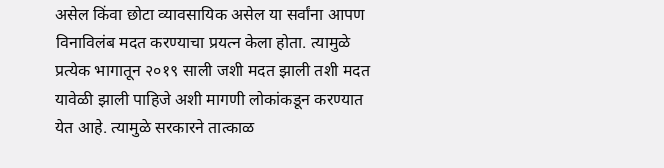असेल किंवा छोटा व्यावसायिक असेल या सर्वांना आपण विनाविलंब मदत करण्याचा प्रयत्न केला होता. त्यामुळे प्रत्येक भागातून २०१९ साली जशी मदत झाली तशी मदत यावेळी झाली पाहिजे अशी मागणी लोकांकडून करण्यात येत आहे. त्यामुळे सरकारने तात्काळ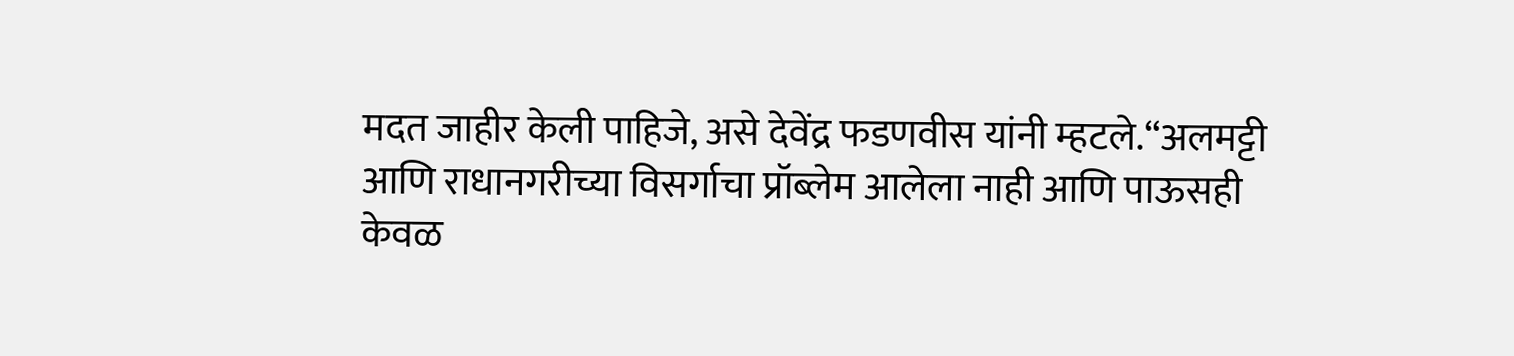मदत जाहीर केली पाहिजे, असे देवेंद्र फडणवीस यांनी म्हटले.“अलमट्टी आणि राधानगरीच्या विसर्गाचा प्रॉब्लेम आलेला नाही आणि पाऊसही केवळ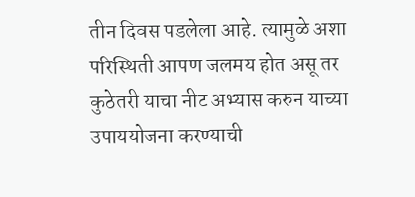तीन दिवस पडलेला आहे. त्यामुळे अशा परिस्थिती आपण जलमय होत असू तर कुठेतरी याचा नीट अभ्यास करुन याच्या उपाययोजना करण्याची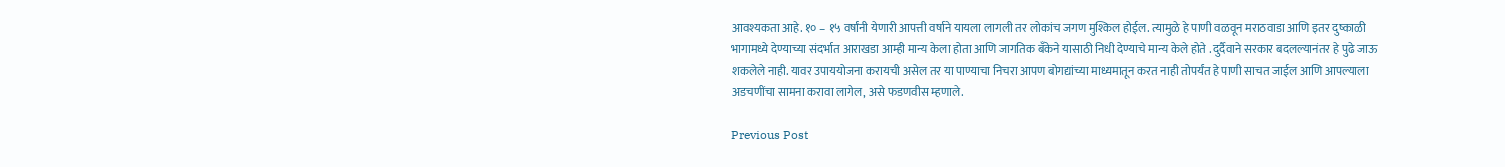आवश्यकता आहे. १० – १५ वर्षांनी येणारी आपत्ती वर्षाने यायला लागली तर लोकांच जगण मुश्किल होईल. त्यामुळे हे पाणी वळवून मराठवाडा आणि इतर दुष्काळी भागामध्ये देण्याच्या संदर्भात आराखडा आम्ही मान्य केला होता आणि जागतिक बँकेने यासाठी निधी देण्याचे मान्य केले होते . दुर्दैवाने सरकार बदलल्यानंतर हे पुढे जाऊ शकलेले नाही. यावर उपाययोजना करायची असेल तर या पाण्याचा निचरा आपण बोगद्यांच्या माध्यमातून करत नाही तोपर्यंत हे पाणी साचत जाईल आणि आपल्याला अडचणींचा सामना करावा लागेल, असे फडणवीस म्हणाले.

Previous Post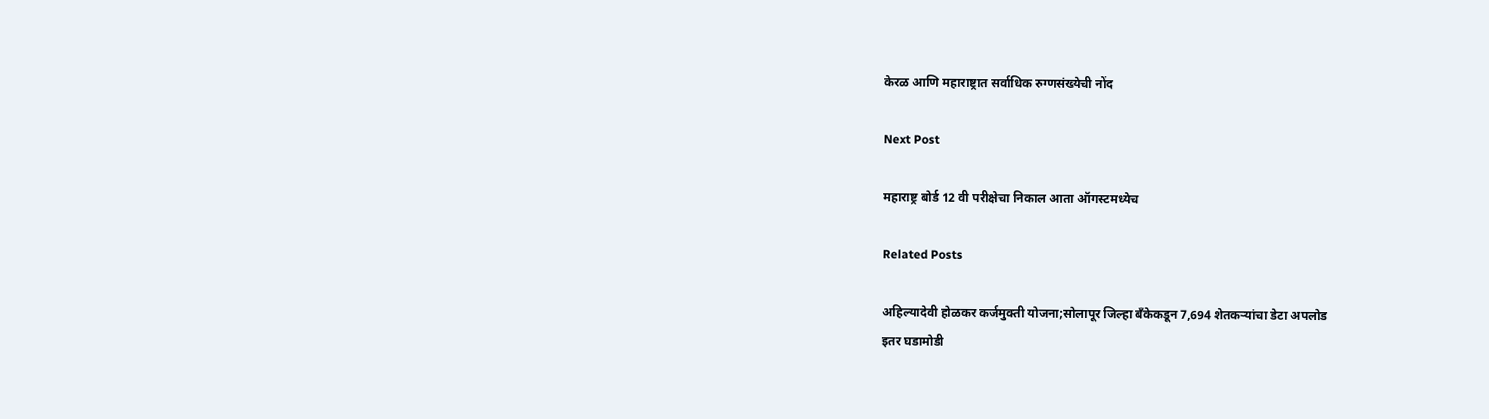केरळ आणि महाराष्ट्रात सर्वाधिक रुग्णसंख्येची नोंद

Next Post

महाराष्ट्र बोर्ड 12 वी परीक्षेचा निकाल आता ऑगस्टमध्येच

Related Posts

अहिल्यादेवी होळकर कर्जमुक्ती योजना;सोलापूर जिल्हा बँकेकडून 7,694 शेतकऱ्यांचा डेटा अपलोड
इतर घडामोडी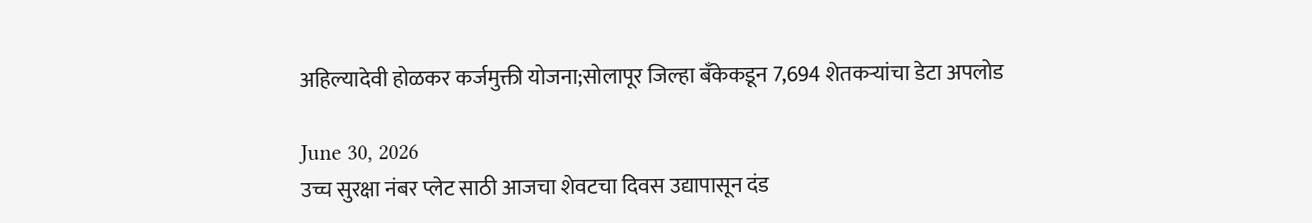अहिल्यादेवी होळकर कर्जमुक्ती योजना;सोलापूर जिल्हा बँकेकडून 7,694 शेतकऱ्यांचा डेटा अपलोड

June 30, 2026
उच्च सुरक्षा नंबर प्लेट साठी आजचा शेवटचा दिवस उद्यापासून दंड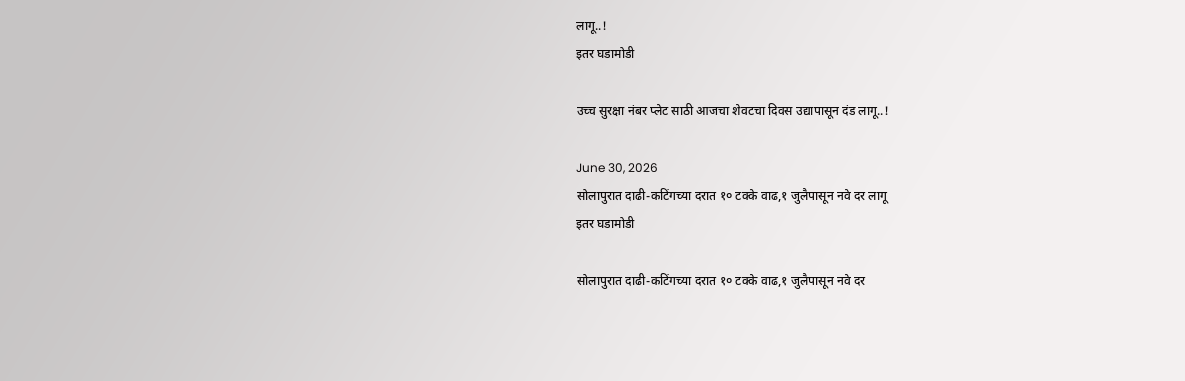लागू..!
इतर घडामोडी

उच्च सुरक्षा नंबर प्लेट साठी आजचा शेवटचा दिवस उद्यापासून दंड लागू..!

June 30, 2026
सोलापुरात दाढी-कटिंगच्या दरात १० टक्के वाढ,१ जुलैपासून नवे दर लागू
इतर घडामोडी

सोलापुरात दाढी-कटिंगच्या दरात १० टक्के वाढ,१ जुलैपासून नवे दर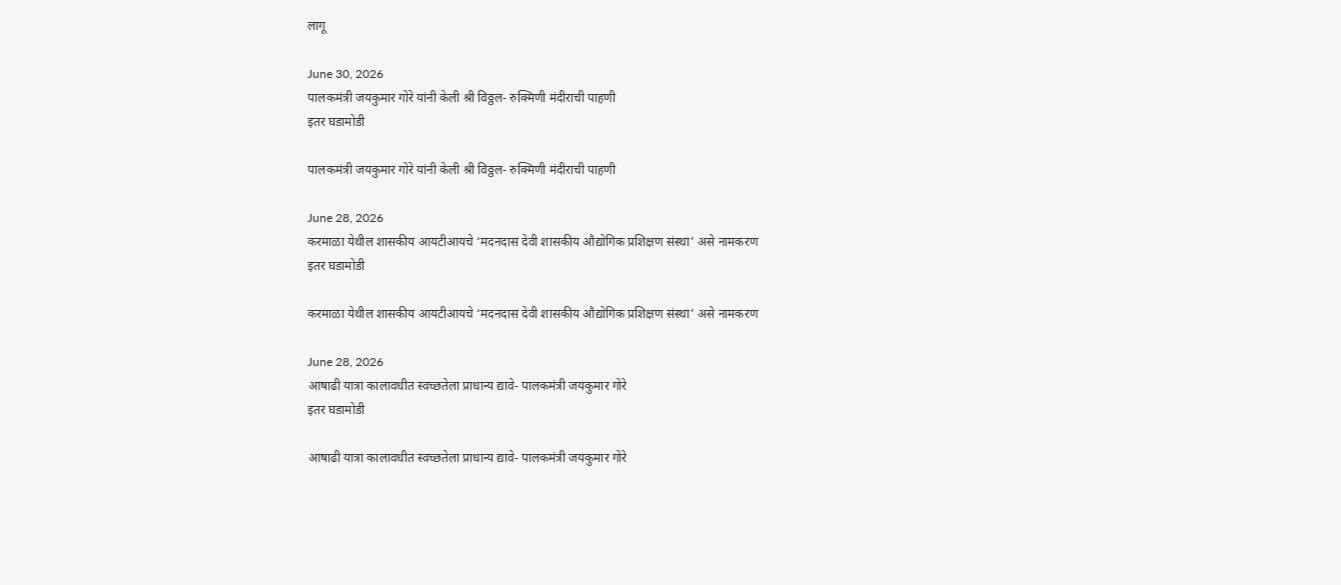लागू

June 30, 2026
पालकमंत्री जयकुमार गोरे यांनी केली श्री विठ्ठल- रुक्मिणी मंदीराची पाहणी
इतर घडामोडी

पालकमंत्री जयकुमार गोरे यांनी केली श्री विठ्ठल- रुक्मिणी मंदीराची पाहणी

June 28, 2026
करमाळा येथील शासकीय आयटीआयचे ‘मदनदास देवी शासकीय औद्योगिक प्रशिक्षण संस्था’ असे नामकरण
इतर घडामोडी

करमाळा येथील शासकीय आयटीआयचे ‘मदनदास देवी शासकीय औद्योगिक प्रशिक्षण संस्था’ असे नामकरण

June 28, 2026
आषाढी यात्रा कालावधीत स्वच्छतेला प्राधान्य द्यावे- पालकमंत्री जयकुमार गोरे
इतर घडामोडी

आषाढी यात्रा कालावधीत स्वच्छतेला प्राधान्य द्यावे- पालकमंत्री जयकुमार गोरे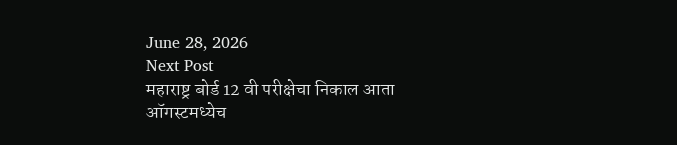June 28, 2026
Next Post
महाराष्ट्र बोर्ड 12 वी परीक्षेचा निकाल आता ऑगस्टमध्येच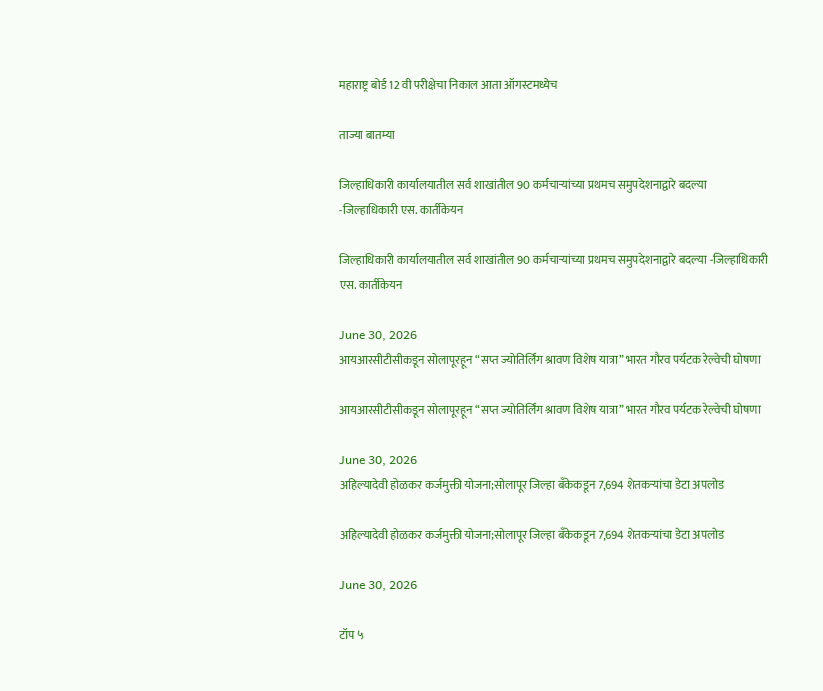महाराष्ट्र बोर्ड 12 वी परीक्षेचा निकाल आता ऑगस्टमध्येच

ताज्या बातम्या

जिल्हाधिकारी कार्यालयातील सर्व शाखांतील 90 कर्मचाऱ्यांच्या प्रथमच समुपदेशनाद्वारे बदल्या   -जिल्हाधिकारी एस. कार्तीकेयन

जिल्हाधिकारी कार्यालयातील सर्व शाखांतील 90 कर्मचाऱ्यांच्या प्रथमच समुपदेशनाद्वारे बदल्या -जिल्हाधिकारी एस. कार्तीकेयन

June 30, 2026
आयआरसीटीसीकडून सोलापूरहून “सप्त ज्योतिर्लिंग श्रावण विशेष यात्रा” भारत गौरव पर्यटक रेल्वेची घोषणा

आयआरसीटीसीकडून सोलापूरहून “सप्त ज्योतिर्लिंग श्रावण विशेष यात्रा” भारत गौरव पर्यटक रेल्वेची घोषणा

June 30, 2026
अहिल्यादेवी होळकर कर्जमुक्ती योजना;सोलापूर जिल्हा बँकेकडून 7,694 शेतकऱ्यांचा डेटा अपलोड

अहिल्यादेवी होळकर कर्जमुक्ती योजना;सोलापूर जिल्हा बँकेकडून 7,694 शेतकऱ्यांचा डेटा अपलोड

June 30, 2026

टॉप ५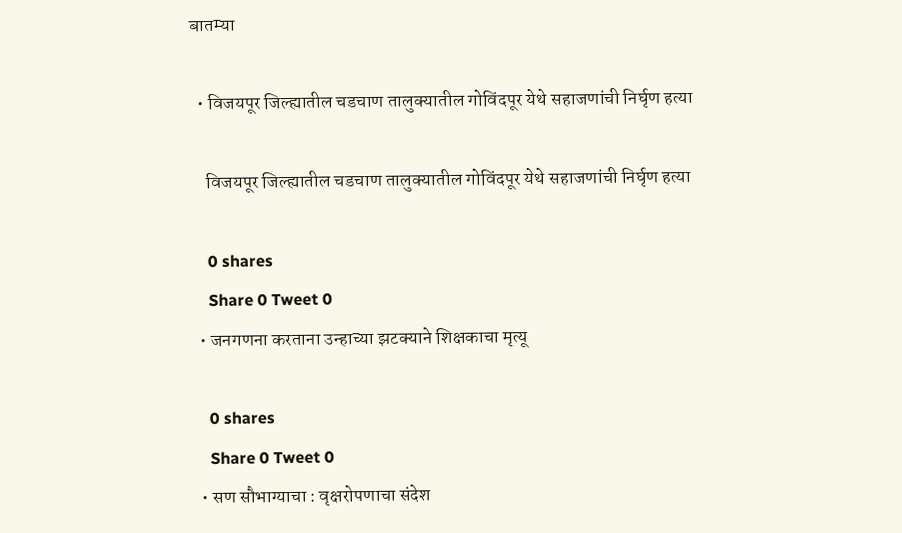बातम्या

  • विजयपूर जिल्ह्यातील चडचाण तालुक्यातील गोविंदपूर येथे सहाजणांची निर्घृण हत्या

    विजयपूर जिल्ह्यातील चडचाण तालुक्यातील गोविंदपूर येथे सहाजणांची निर्घृण हत्या

    0 shares
    Share 0 Tweet 0
  • जनगणना करताना उन्हाच्या झटक्याने शिक्षकाचा मृत्यू

    0 shares
    Share 0 Tweet 0
  • सण सौभाग्याचा : वृक्षरोपणाचा संदेश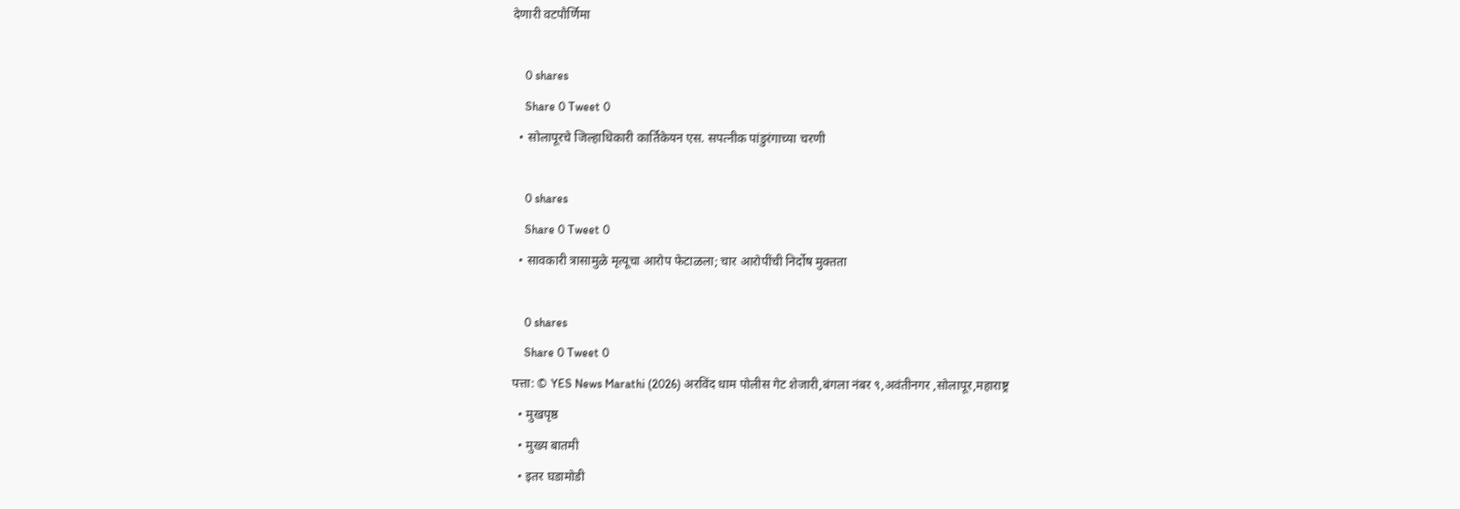देणारी वटपौर्णिमा

    0 shares
    Share 0 Tweet 0
  • सोलापूरचे जिल्हाधिकारी कार्तिकेयन एस. सपत्नीक पांडुरंगाच्या चरणी

    0 shares
    Share 0 Tweet 0
  • सावकारी त्रासामुळे मृत्यूचा आरोप फेटाळला; चार आरोपींची निर्दोष मुक्तता

    0 shares
    Share 0 Tweet 0
पत्ता: © YES News Marathi (2026) अरविंद धाम पोलीस गेट शेजारी,बंगला नंबर ९,अवंतीनगर ,सोलापूर,महाराष्ट्र
  • मुखपृष्ठ
  • मुख्य बातमी
  • इतर घडामोडी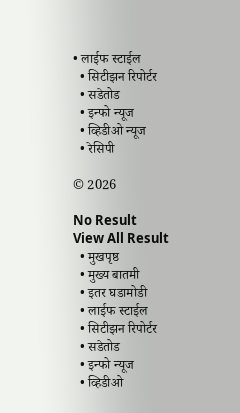• लाईफ स्टाईल
  • सिटीझन रिपोर्टर
  • सडेतोड
  • इन्फो न्यूज
  • व्हिडीओ न्यूज
  • रेसिपी

© 2026

No Result
View All Result
  • मुखपृष्ठ
  • मुख्य बातमी
  • इतर घडामोडी
  • लाईफ स्टाईल
  • सिटीझन रिपोर्टर
  • सडेतोड
  • इन्फो न्यूज
  • व्हिडीओ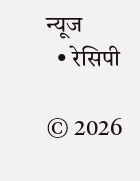न्यूज
  • रेसिपी

© 2026